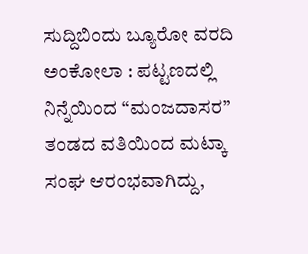ಸುದ್ದಿಬಿಂದು ಬ್ಯೂರೋ ವರದಿ
ಅಂಕೋಲಾ : ಪಟ್ಟಣದಲ್ಲಿ ನಿನ್ನೆಯಿಂದ‌ “ಮಂಜದಾಸರ” ತಂಡದ ವತಿಯಿಂದ ಮಟ್ಕಾ ಸಂಘ ಆರಂಭವಾಗಿದ್ದು,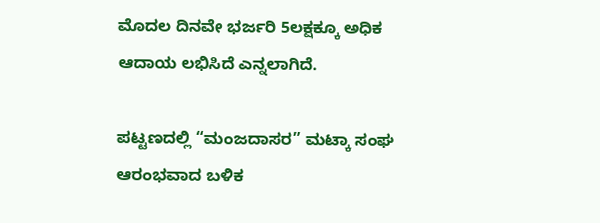ಮೊದಲ ದಿನವೇ ಭರ್ಜರಿ 5ಲಕ್ಷಕ್ಕೂ ಅಧಿಕ ಆದಾಯ ಲಭಿಸಿದೆ ಎನ್ನಲಾಗಿದೆ.

ಪಟ್ಟಣದಲ್ಲಿ “ಮಂಜದಾಸರ” ಮಟ್ಕಾ ಸಂಘ ಆರಂಭವಾದ ಬಳಿಕ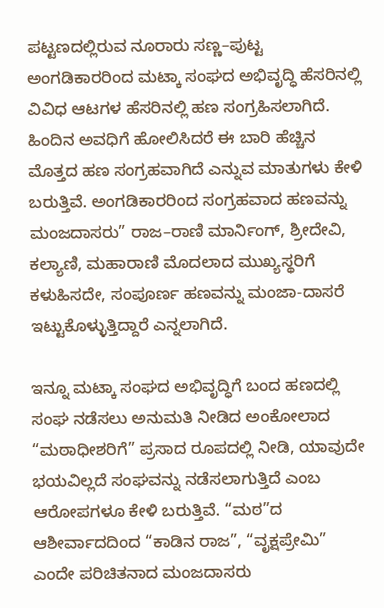ಪಟ್ಟಣದಲ್ಲಿರುವ ನೂರಾರು ಸಣ್ಣ–ಪುಟ್ಟ ಅಂಗಡಿಕಾರರಿಂದ ಮಟ್ಕಾ ಸಂಘದ ಅಭಿವೃದ್ಧಿ ಹೆಸರಿನಲ್ಲಿ ವಿವಿಧ ಆಟಗಳ ಹೆಸರಿನಲ್ಲಿ ಹಣ ಸಂಗ್ರಹಿಸಲಾಗಿದೆ. ಹಿಂದಿನ ಅವಧಿಗೆ ಹೋಲಿಸಿದರೆ ಈ ಬಾರಿ ಹೆಚ್ಚಿನ ಮೊತ್ತದ ಹಣ ಸಂಗ್ರಹವಾಗಿದೆ ಎನ್ನುವ ಮಾತುಗಳು ಕೇಳಿ ಬರುತ್ತಿವೆ. ಅಂಗಡಿಕಾರರಿಂದ ಸಂಗ್ರಹವಾದ ಹಣವನ್ನು ಮಂಜದಾಸರು” ರಾಜ–ರಾಣಿ ಮಾರ್ನಿಂಗ್, ಶ್ರೀದೇವಿ, ಕಲ್ಯಾಣಿ, ಮಹಾರಾಣಿ ಮೊದಲಾದ ಮುಖ್ಯಸ್ಥರಿಗೆ ಕಳುಹಿಸದೇ, ಸಂಪೂರ್ಣ ಹಣವನ್ನು ಮಂಜಾ-ದಾಸರೆ ಇಟ್ಟುಕೊಳ್ಳುತ್ತಿದ್ದಾರೆ ಎನ್ನಲಾಗಿದೆ.

ಇನ್ನೂ ಮಟ್ಕಾ ಸಂಘದ ಅಭಿವೃದ್ಧಿಗೆ ಬಂದ ಹಣದಲ್ಲಿ ಸಂಘ ನಡೆಸಲು ಅನುಮತಿ ನೀಡಿದ ಅಂಕೋಲಾದ “ಮಠಾಧೀಶರಿಗೆ” ಪ್ರಸಾದ ರೂಪದಲ್ಲಿ ನೀಡಿ, ಯಾವುದೇ ಭಯವಿಲ್ಲದೆ ಸಂಘವನ್ನು ನಡೆಸಲಾಗುತ್ತಿದೆ ಎಂಬ ಆರೋಪಗಳೂ ಕೇಳಿ ಬರುತ್ತಿವೆ. “ಮಠ”ದ ಆಶೀರ್ವಾದದಿಂದ “ಕಾಡಿನ ರಾಜ”, “ವೃಕ್ಷಪ್ರೇಮಿ” ಎಂದೇ ಪರಿಚಿತನಾದ ಮಂಜದಾಸರು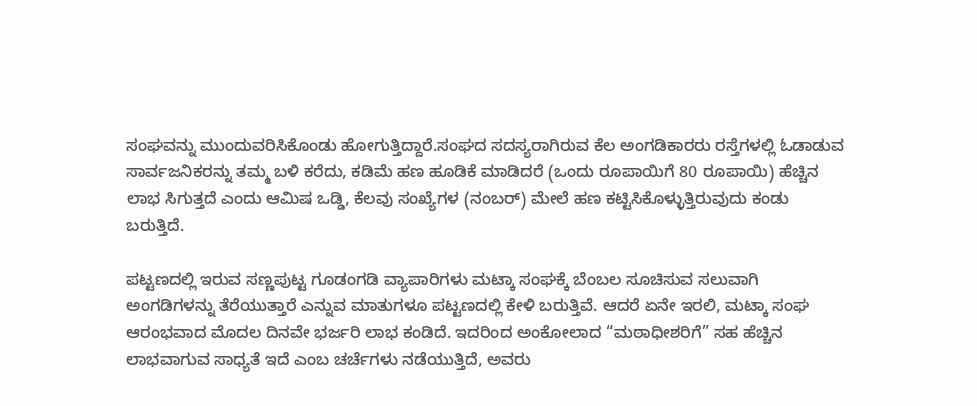ಸಂಘವನ್ನು ಮುಂದುವರಿಸಿಕೊಂಡು ಹೋಗುತ್ತಿದ್ದಾರೆ.ಸಂಘದ ಸದಸ್ಯರಾಗಿರುವ ಕೆಲ ಅಂಗಡಿಕಾರರು ರಸ್ತೆಗಳಲ್ಲಿ ಓಡಾಡುವ ಸಾರ್ವಜನಿಕರನ್ನು ತಮ್ಮ ಬಳಿ ಕರೆದು, ಕಡಿಮೆ ಹಣ ಹೂಡಿಕೆ ಮಾಡಿದರೆ (ಒಂದು ರೂಪಾಯಿಗೆ 80 ರೂಪಾಯಿ) ಹೆಚ್ಚಿನ ಲಾಭ ಸಿಗುತ್ತದೆ ಎಂದು ಆಮಿಷ ಒಡ್ಡಿ, ಕೆಲವು ಸಂಖ್ಯೆಗಳ (ನಂಬರ್) ಮೇಲೆ ಹಣ ಕಟ್ಟಿಸಿಕೊಳ್ಳುತ್ತಿರುವುದು ಕಂಡು ಬರುತ್ತಿದೆ.

ಪಟ್ಟಣದಲ್ಲಿ ಇರುವ ಸಣ್ಣಪುಟ್ಟ ಗೂಡಂಗಡಿ ವ್ಯಾಪಾರಿಗಳು ಮಟ್ಕಾ ಸಂಘಕ್ಕೆ ಬೆಂಬಲ ಸೂಚಿಸುವ ಸಲುವಾಗಿ ಅಂಗಡಿಗಳನ್ನು ತೆರೆಯುತ್ತಾರೆ ಎನ್ನುವ ಮಾತುಗಳೂ ಪಟ್ಟಣದಲ್ಲಿ ಕೇಳಿ ಬರುತ್ತಿವೆ. ಆದರೆ ಏನೇ ಇರಲಿ, ಮಟ್ಕಾ ಸಂಘ ಆರಂಭವಾದ ಮೊದಲ ದಿನವೇ ಭರ್ಜರಿ ಲಾಭ ಕಂಡಿದೆ. ಇದರಿಂದ ಅಂಕೋಲಾದ “ಮಠಾಧೀಶರಿಗೆ” ಸಹ ಹೆಚ್ಚಿನ ಲಾಭವಾಗುವ ಸಾಧ್ಯತೆ ಇದೆ ಎಂಬ ಚರ್ಚೆಗಳು ನಡೆಯುತ್ತಿದೆ, ಅವರು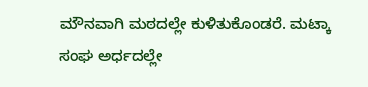ಮೌನವಾಗಿ ಮಠದಲ್ಲೇ ಕುಳಿತುಕೊಂಡರೆ. ಮಟ್ಕಾ ಸಂಘ ಅರ್ಧದಲ್ಲೇ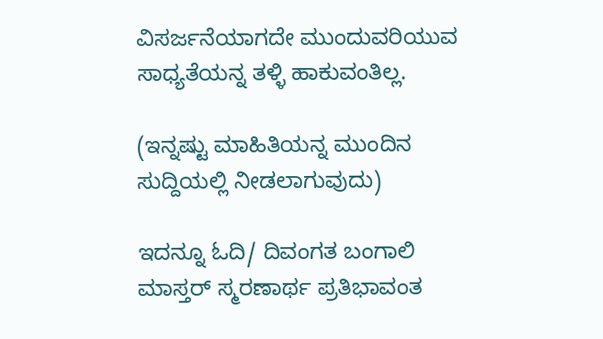ವಿಸರ್ಜನೆಯಾಗದೇ ಮುಂದುವರಿಯುವ ಸಾಧ್ಯತೆಯನ್ನ ತಳ್ಳಿ ಹಾಕುವಂತಿಲ್ಲ.

(ಇನ್ನಷ್ಟು ಮಾಹಿತಿಯನ್ನ ಮುಂದಿನ ಸುದ್ದಿಯಲ್ಲಿ ನೀಡಲಾಗುವುದು)

ಇದನ್ನೂ ಓದಿ/ ದಿವಂಗತ ಬಂಗಾಲಿ ಮಾಸ್ತರ್ ಸ್ಮರಣಾರ್ಥ ಪ್ರತಿಭಾವಂತ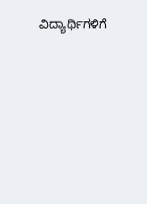ವಿದ್ಯಾರ್ಥಿಗಳಿಗೆ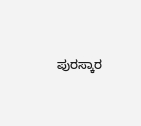ಪುರಸ್ಕಾರ